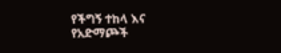የችግኝ ተከላ እና የአድማጮች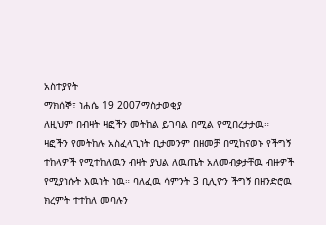አስተያየት
ማክሰኞ፣ ነሐሴ 19 2007ማስታወቂያ
ለዚህም በብዛት ዛፎችን መትከል ይገባል በሚል የሚበረታታዉ። ዛፎችን የመትከሉ አስፈላጊነት ቢታመንም በዘመቻ በሚከናወኑ የችግኝ ተከላዎች የሚተከለዉን ብዛት ያህል ለዉጤት አለመብቃታቸዉ ብዙዎች የሚያነሱት እዉነት ነዉ። ባለፈዉ ሳምንት 3 ቢሊዮን ችግኝ በዘንድሮዉ ክረምት ተተከለ መባሉን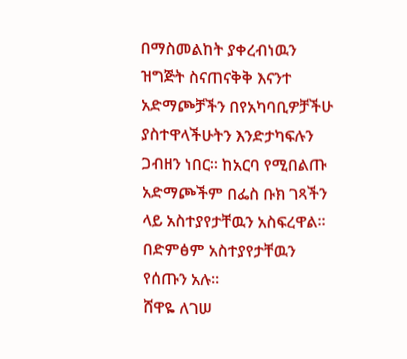በማስመልከት ያቀረብነዉን ዝግጅት ስናጠናቅቅ እናንተ አድማጮቻችን በየአካባቢዎቻችሁ ያስተዋላችሁትን እንድታካፍሉን ጋብዘን ነበር። ከአርባ የሚበልጡ አድማጮችም በፌስ ቡክ ገጻችን ላይ አስተያየታቸዉን አስፍረዋል። በድምፅም አስተያየታቸዉን የሰጡን አሉ።
ሸዋዬ ለገሠ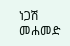ነጋሽ መሐመድ